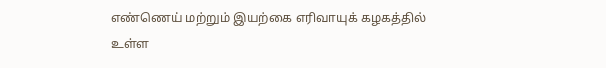எண்ணெய் மற்றும் இயற்கை எரிவாயுக் கழகத்தில் உள்ள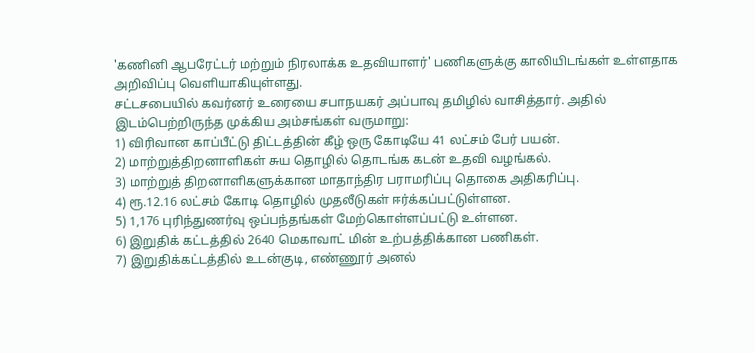'கணினி ஆபரேட்டர் மற்றும் நிரலாக்க உதவியாளர்' பணிகளுக்கு காலியிடங்கள் உள்ளதாக அறிவிப்பு வெளியாகியுள்ளது.
சட்டசபையில் கவர்னர் உரையை சபாநயகர் அப்பாவு தமிழில் வாசித்தார். அதில் இடம்பெற்றிருந்த முக்கிய அம்சங்கள் வருமாறு:
1) விரிவான காப்பீட்டு திட்டத்தின் கீழ் ஒரு கோடியே 41 லட்சம் பேர் பயன்.
2) மாற்றுத்திறனாளிகள் சுய தொழில் தொடங்க கடன் உதவி வழங்கல்.
3) மாற்றுத் திறனாளிகளுக்கான மாதாந்திர பராமரிப்பு தொகை அதிகரிப்பு.
4) ரூ.12.16 லட்சம் கோடி தொழில் முதலீடுகள் ஈர்க்கப்பட்டுள்ளன.
5) 1,176 புரிந்துணர்வு ஒப்பந்தங்கள் மேற்கொள்ளப்பட்டு உள்ளன.
6) இறுதிக் கட்டத்தில் 2640 மெகாவாட் மின் உற்பத்திக்கான பணிகள்.
7) இறுதிக்கட்டத்தில் உடன்குடி, எண்ணூர் அனல்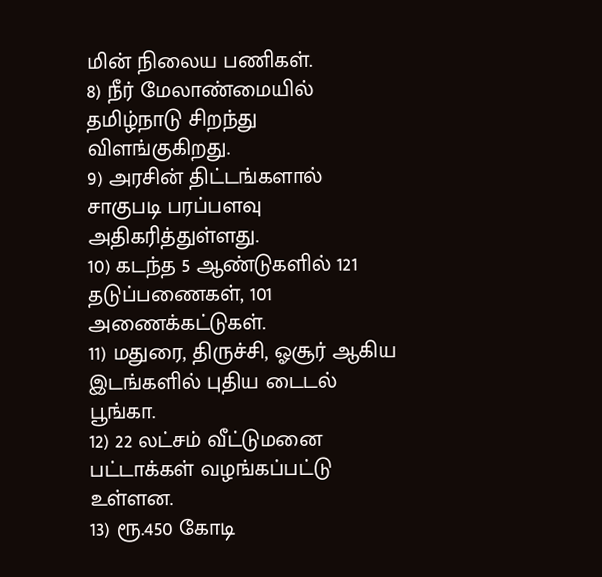மின் நிலைய பணிகள்.
8) நீர் மேலாண்மையில் தமிழ்நாடு சிறந்து விளங்குகிறது.
9) அரசின் திட்டங்களால் சாகுபடி பரப்பளவு அதிகரித்துள்ளது.
10) கடந்த 5 ஆண்டுகளில் 121 தடுப்பணைகள், 101 அணைக்கட்டுகள்.
11) மதுரை, திருச்சி, ஓசூர் ஆகிய இடங்களில் புதிய டைடல் பூங்கா.
12) 22 லட்சம் வீட்டுமனை பட்டாக்கள் வழங்கப்பட்டு உள்ளன.
13) ரூ.450 கோடி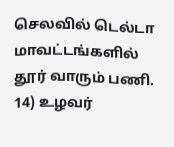செலவில் டெல்டா மாவட்டங்களில் தூர் வாரும் பணி.
14) உழவர்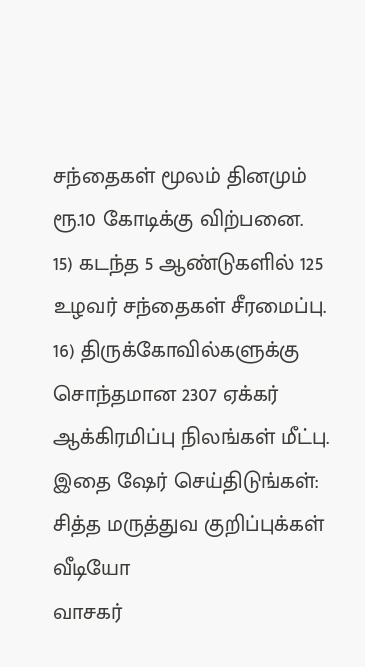சந்தைகள் மூலம் தினமும் ரூ.10 கோடிக்கு விற்பனை.
15) கடந்த 5 ஆண்டுகளில் 125 உழவர் சந்தைகள் சீரமைப்பு.
16) திருக்கோவில்களுக்கு சொந்தமான 2307 ஏக்கர் ஆக்கிரமிப்பு நிலங்கள் மீட்பு.
இதை ஷேர் செய்திடுங்கள்:
சித்த மருத்துவ குறிப்புக்கள்
வீடியோ
வாசகர்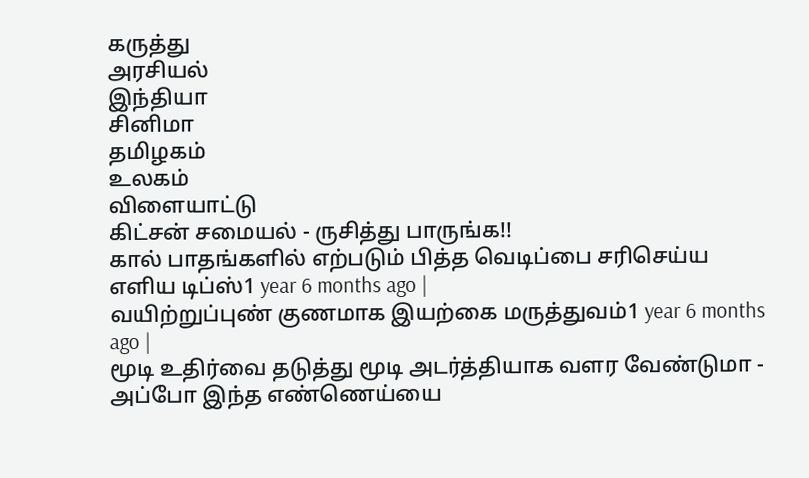கருத்து
அரசியல்
இந்தியா
சினிமா
தமிழகம்
உலகம்
விளையாட்டு
கிட்சன் சமையல் - ருசித்து பாருங்க!!
கால் பாதங்களில் எற்படும் பித்த வெடிப்பை சரிசெய்ய எளிய டிப்ஸ்1 year 6 months ago |
வயிற்றுப்புண் குணமாக இயற்கை மருத்துவம்1 year 6 months ago |
மூடி உதிர்வை தடுத்து மூடி அடர்த்தியாக வளர வேண்டுமா - அப்போ இந்த எண்ணெய்யை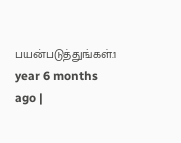பயன்படுத்துங்கள்.1 year 6 months ago |